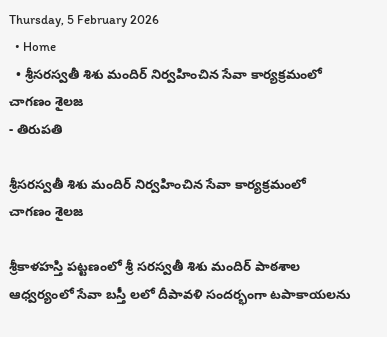Thursday, 5 February 2026
  • Home
  • శ్రీసరస్వతీ శిశు మందిర్ నిర్వహించిన సేవా కార్యక్రమంలో చాగణం శైలజ
- తిరుపతి

శ్రీసరస్వతీ శిశు మందిర్ నిర్వహించిన సేవా కార్యక్రమంలో చాగణం శైలజ

శ్రీకాళహస్తి పట్టణంలో శ్రీ సరస్వతీ శిశు మందిర్ పాఠశాల ఆధ్వర్యంలో సేవా బస్తీ లలో దీపావళి సందర్భంగా టపాకాయలను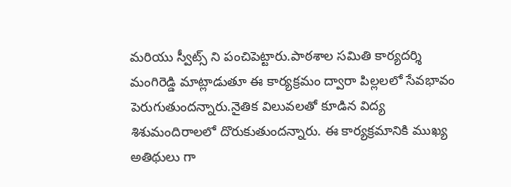మరియు స్వీట్స్ ని పంచిపెట్టారు.పాఠశాల సమితి కార్యదర్శి మంగిరెడ్డి మాట్లాడుతూ ఈ కార్యక్రమం ద్వారా పిల్లలలో సేవభావం పెరుగుతుందన్నారు.నైతిక విలువలతో కూడిన విద్య శిశుమందిరాలలో దొరుకుతుందన్నారు. ఈ కార్యక్రమానికి ముఖ్య అతిథులు గా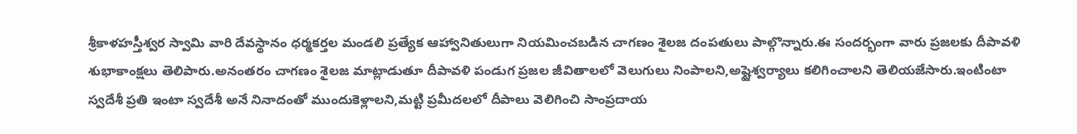శ్రీకాళహస్తీశ్వర స్వామి వారి దేవస్థానం ధర్మకర్తల మండలి ప్రత్యేక ఆహ్వానితులుగా నియమించబడిన చాగణం శైలజ దంపతులు పాల్గొన్నారు.ఈ సందర్భంగా వారు ప్రజలకు దీపావళి శుభాకాంక్షలు తెలిపారు.అనంతరం చాగణం శైలజ మాట్లాడుతూ దీపావళి పండుగ ప్రజల జీవితాలలో వెలుగులు నింపాలని,అష్టైశ్వర్యాలు కలిగించాలని తెలియజేసారు.ఇంటింటా స్వదేశీ ప్రతి ఇంటా స్వదేశీ అనే నినాదంతో ముందుకెళ్లాలని,మట్టి ప్రమీదలలో దీపాలు వెలిగించి సాంప్రదాయ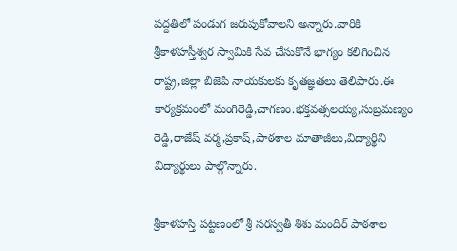పద్దతిలో పండుగ జరుపుకోవాలని అన్నారు.వారికి శ్రీకాళహస్తీశ్వర స్వామికి సేవ చేసుకొనే భాగ్యం కలిగించిన రాష్ట్ర,జిల్లా బిజెపి నాయకులకు కృతజ్ఞతలు తెలిపారు.ఈ కార్యక్రమంలో మంగిరెడ్డి,చాగణం.భక్తవత్సలయ్య,సుబ్రమణ్యం రెడ్డి,రాజేష్ వర్మ,ప్రకాష్,పాఠశాల మాతాజీలు,విద్యార్థిని విద్యార్థులు పాల్గొన్నారు.

శ్రీకాళహస్తి పట్టణంలో శ్రీ సరస్వతీ శిశు మందిర్ పాఠశాల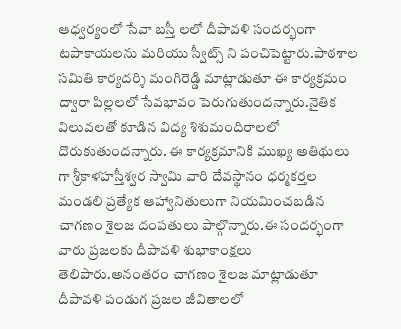ఆధ్వర్యంలో సేవా బస్తీ లలో దీపావళి సందర్భంగా టపాకాయలను మరియు స్వీట్స్ ని పంచిపెట్టారు.పాఠశాల సమితి కార్యదర్శి మంగిరెడ్డి మాట్లాడుతూ ఈ కార్యక్రమం ద్వారా పిల్లలలో సేవభావం పెరుగుతుందన్నారు.నైతిక విలువలతో కూడిన విద్య శిశుమందిరాలలో దొరుకుతుందన్నారు. ఈ కార్యక్రమానికి ముఖ్య అతిథులు గా శ్రీకాళహస్తీశ్వర స్వామి వారి దేవస్థానం ధర్మకర్తల మండలి ప్రత్యేక ఆహ్వానితులుగా నియమించబడిన చాగణం శైలజ దంపతులు పాల్గొన్నారు.ఈ సందర్భంగా వారు ప్రజలకు దీపావళి శుభాకాంక్షలు తెలిపారు.అనంతరం చాగణం శైలజ మాట్లాడుతూ దీపావళి పండుగ ప్రజల జీవితాలలో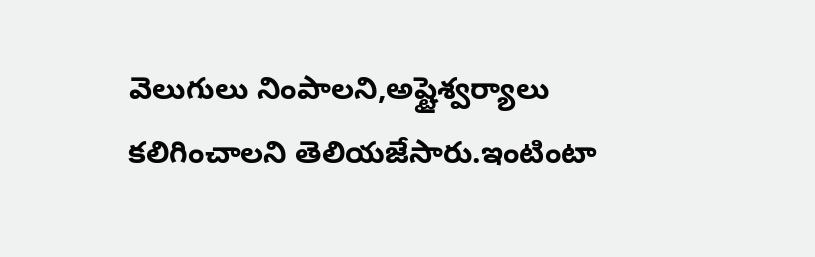వెలుగులు నింపాలని,అష్టైశ్వర్యాలు కలిగించాలని తెలియజేసారు.ఇంటింటా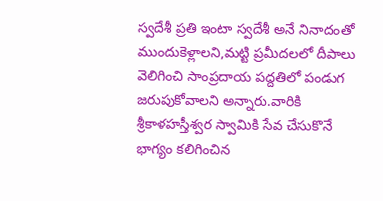స్వదేశీ ప్రతి ఇంటా స్వదేశీ అనే నినాదంతో ముందుకెళ్లాలని,మట్టి ప్రమీదలలో దీపాలు వెలిగించి సాంప్రదాయ పద్దతిలో పండుగ జరుపుకోవాలని అన్నారు.వారికి శ్రీకాళహస్తీశ్వర స్వామికి సేవ చేసుకొనే భాగ్యం కలిగించిన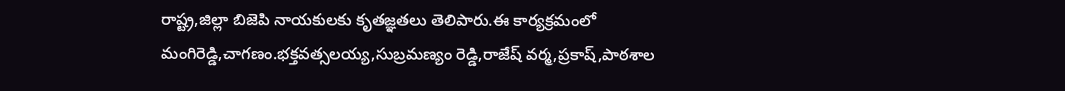రాష్ట్ర,జిల్లా బిజెపి నాయకులకు కృతజ్ఞతలు తెలిపారు.ఈ కార్యక్రమంలో మంగిరెడ్డి,చాగణం.భక్తవత్సలయ్య,సుబ్రమణ్యం రెడ్డి,రాజేష్ వర్మ,ప్రకాష్,పాఠశాల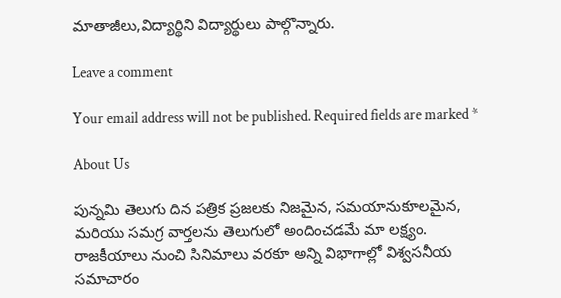మాతాజీలు,విద్యార్థిని విద్యార్థులు పాల్గొన్నారు.

Leave a comment

Your email address will not be published. Required fields are marked *

About Us

పున్నమి తెలుగు దిన పత్రిక ప్రజలకు నిజమైన, సమయానుకూలమైన, మరియు సమగ్ర వార్తలను తెలుగులో అందించడమే మా లక్ష్యం.
రాజకీయాలు నుంచి సినిమాలు వరకూ అన్ని విభాగాల్లో విశ్వసనీయ సమాచారం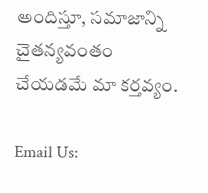అందిస్తూ, సమాజాన్ని చైతన్యవంతం చేయడమే మా కర్తవ్యం.

Email Us: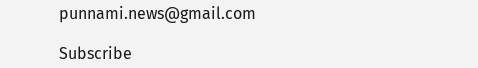punnami.news@gmail.com

Subscribe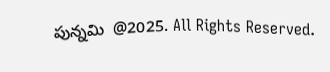పున్నమి  @2025. All Rights Reserved.